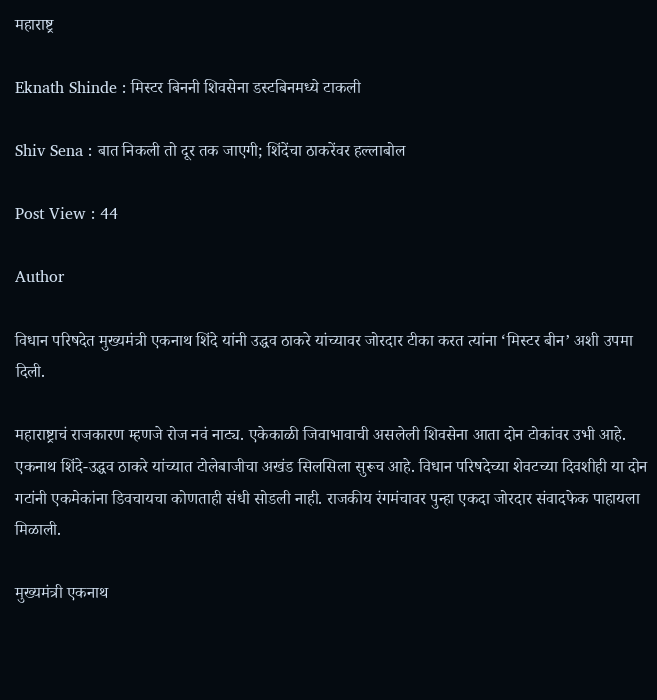महाराष्ट्र

Eknath Shinde : मिस्टर बिननी शिवसेना डस्टबिनमध्ये टाकली

Shiv Sena : बात निकली तो दूर तक जाएगी; शिंदेंचा ठाकरेंवर हल्लाबोल

Post View : 44

Author

विधान परिषदेत मुख्यमंत्री एकनाथ शिंदे यांनी उद्धव ठाकरे यांच्यावर जोरदार टीका करत त्यांना ‘मिस्टर बीन’ अशी उपमा दिली.

महाराष्ट्राचं राजकारण म्हणजे रोज नवं नाट्य. एकेकाळी जिवाभावाची असलेली शिवसेना आता दोन टोकांवर उभी आहे. एकनाथ शिंदे-उद्धव ठाकरे यांच्यात टोलेबाजीचा अखंड सिलसिला सुरूच आहे. विधान परिषदेच्या शेवटच्या दिवशीही या दोन गटांनी एकमेकांना डिवचायचा कोणताही संधी सोडली नाही. राजकीय रंगमंचावर पुन्हा एकदा जोरदार संवादफेक पाहायला मिळाली.

मुख्यमंत्री एकनाथ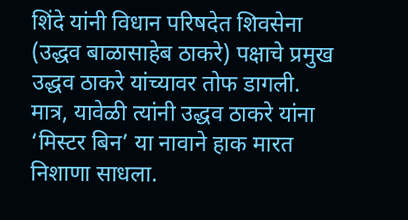शिंदे यांनी विधान परिषदेत शिवसेना (उद्धव बाळासाहेब ठाकरे) पक्षाचे प्रमुख उद्धव ठाकरे यांच्यावर तोफ डागली. मात्र, यावेळी त्यांनी उद्धव ठाकरे यांना ‘मिस्टर बिन’ या नावाने हाक मारत निशाणा साधला.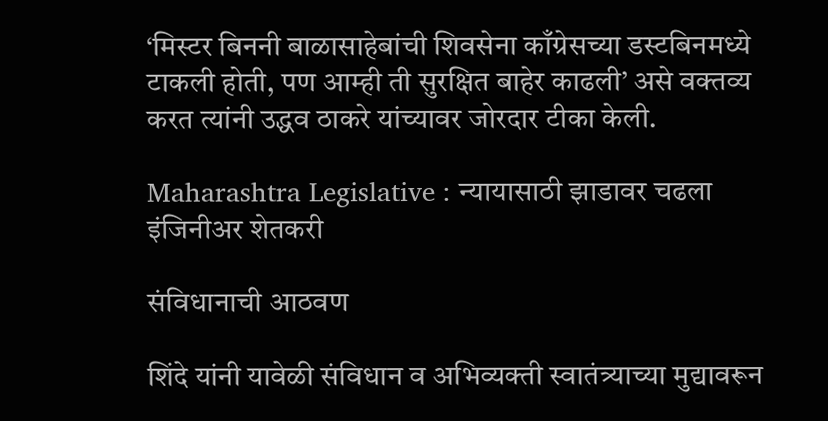‘मिस्टर बिननी बाळासाहेबांची शिवसेना काँग्रेसच्या डस्टबिनमध्ये टाकली होती, पण आम्ही ती सुरक्षित बाहेर काढली’ असे वक्तव्य करत त्यांनी उद्धव ठाकरे यांच्यावर जोरदार टीका केली.

Maharashtra Legislative : न्यायासाठी झाडावर चढला इंजिनीअर शेतकरी

संविधानाची आठवण

शिंदे यांनी यावेळी संविधान व अभिव्यक्ती स्वातंत्र्याच्या मुद्यावरून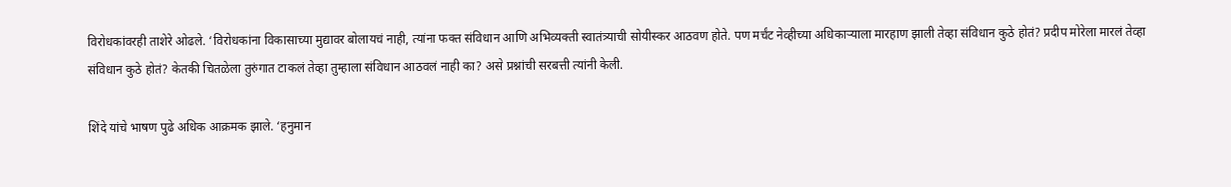विरोधकांवरही ताशेरे ओढले. ‘विरोधकांना विकासाच्या मुद्यावर बोलायचं नाही, त्यांना फक्त संविधान आणि अभिव्यक्ती स्वातंत्र्याची सोयीस्कर आठवण होते. पण मर्चंट नेव्हीच्या अधिकाऱ्याला मारहाण झाली तेव्हा संविधान कुठे होतं? प्रदीप मोरेला मारलं तेव्हा संविधान कुठे होतं? केतकी चितळेला तुरुंगात टाकलं तेव्हा तुम्हाला संविधान आठवलं नाही का? असे प्रश्नांची सरबत्ती त्यांनी केली.

शिंदे यांचे भाषण पुढे अधिक आक्रमक झाले. ‘हनुमान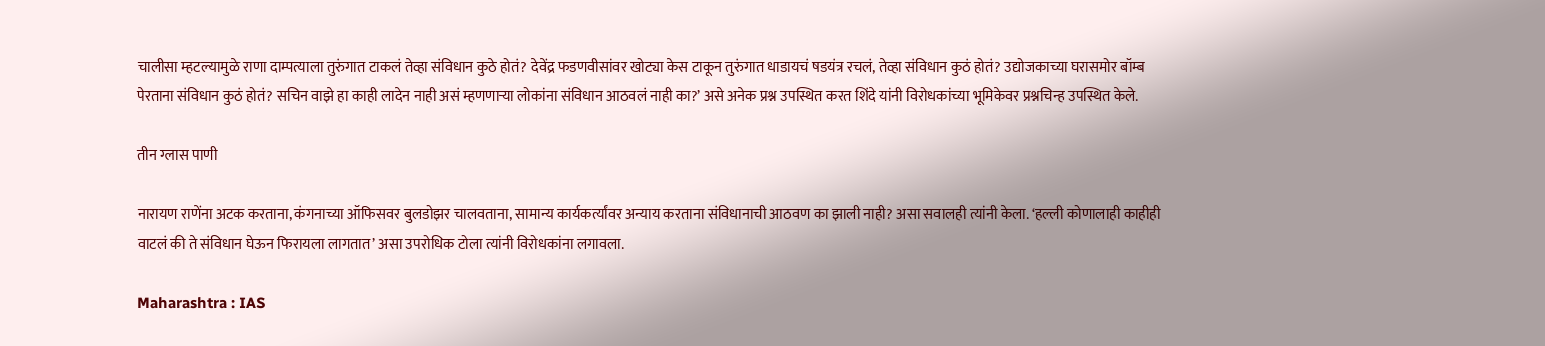चालीसा म्हटल्यामुळे राणा दाम्पत्याला तुरुंगात टाकलं तेव्हा संविधान कुठे होतं? देवेंद्र फडणवीसांवर खोट्या केस टाकून तुरुंगात धाडायचं षडयंत्र रचलं, तेव्हा संविधान कुठं होतं? उद्योजकाच्या घरासमोर बॉम्ब पेरताना संविधान कुठं होतं? सचिन वाझे हा काही लादेन नाही असं म्हणणाऱ्या लोकांना संविधान आठवलं नाही का?’ असे अनेक प्रश्न उपस्थित करत शिंदे यांनी विरोधकांच्या भूमिकेवर प्रश्नचिन्ह उपस्थित केले.

तीन ग्लास पाणी

नारायण राणेंना अटक करताना, कंगनाच्या ऑफिसवर बुलडोझर चालवताना, सामान्य कार्यकर्त्यांवर अन्याय करताना संविधानाची आठवण का झाली नाही? असा सवालही त्यांनी केला. ‘हल्ली कोणालाही काहीही वाटलं की ते संविधान घेऊन फिरायला लागतात’ असा उपरोधिक टोला त्यांनी विरोधकांना लगावला.

Maharashtra : IAS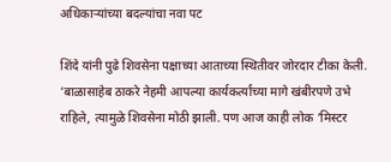अधिकाऱ्यांच्या बदल्यांचा नवा पट

शिंदे यांनी पुढे शिवसेना पक्षाच्या आताच्या स्थितीवर जोरदार टीका केली. ‘बाळासाहेब ठाकरे नेहमी आपल्या कार्यकर्त्यांच्या मागे खंबीरपणे उभे राहिले, त्यामुळे शिवसेना मोठी झाली. पण आज काही लोक ‘मिस्टर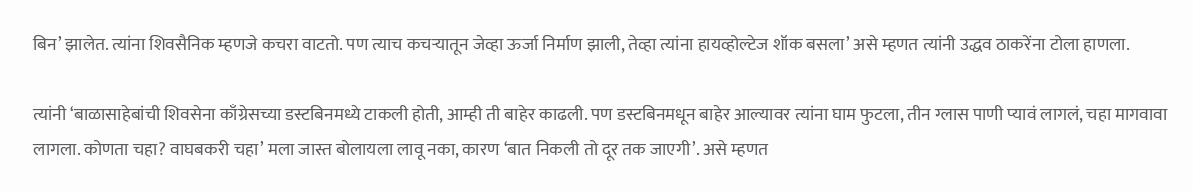बिन’ झालेत. त्यांना शिवसैनिक म्हणजे कचरा वाटतो. पण त्याच कचर्‍यातून जेव्हा ऊर्जा निर्माण झाली, तेव्हा त्यांना हायव्होल्टेज शॉक बसला’ असे म्हणत त्यांनी उद्धव ठाकरेंना टोला हाणला.

त्यांनी ‘बाळासाहेबांची शिवसेना काँग्रेसच्या डस्टबिनमध्ये टाकली होती, आम्ही ती बाहेर काढली. पण डस्टबिनमधून बाहेर आल्यावर त्यांना घाम फुटला, तीन ग्लास पाणी प्यावं लागलं, चहा मागवावा लागला. कोणता चहा? वाघबकरी चहा’ मला जास्त बोलायला लावू नका, कारण ‘बात निकली तो दूर तक जाएगी’. असे म्हणत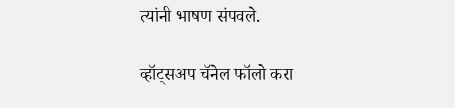त्यांनी भाषण संपवले.

व्हॉट्सअप चॅनेल फॉलो करा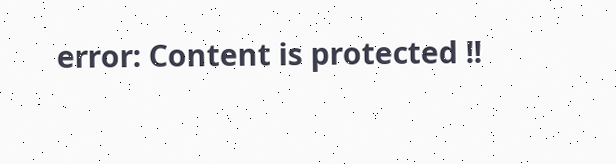error: Content is protected !!